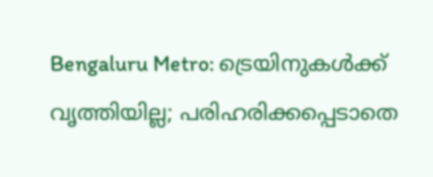Bengaluru Metro: ട്രെയിനുകൾക്ക് വൃത്തിയില്ല; പരിഹരിക്കപ്പെടാതെ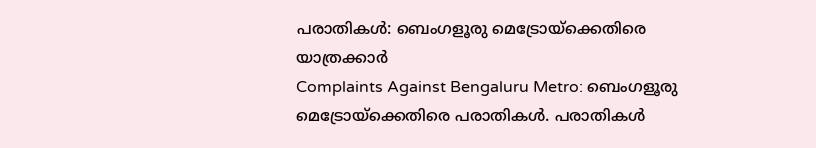പരാതികൾ: ബെംഗളൂരു മെട്രോയ്ക്കെതിരെ യാത്രക്കാർ
Complaints Against Bengaluru Metro: ബെംഗളൂരു മെട്രോയ്ക്കെതിരെ പരാതികൾ. പരാതികൾ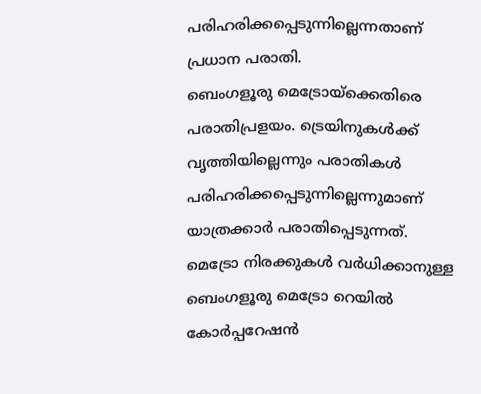പരിഹരിക്കപ്പെടുന്നില്ലെന്നതാണ് പ്രധാന പരാതി.
ബെംഗളൂരു മെട്രോയ്ക്കെതിരെ പരാതിപ്രളയം. ട്രെയിനുകൾക്ക് വൃത്തിയില്ലെന്നും പരാതികൾ പരിഹരിക്കപ്പെടുന്നില്ലെന്നുമാണ് യാത്രക്കാർ പരാതിപ്പെടുന്നത്. മെട്രോ നിരക്കുകൾ വർധിക്കാനുള്ള ബെംഗളൂരു മെട്രോ റെയിൽ കോർപ്പറേഷൻ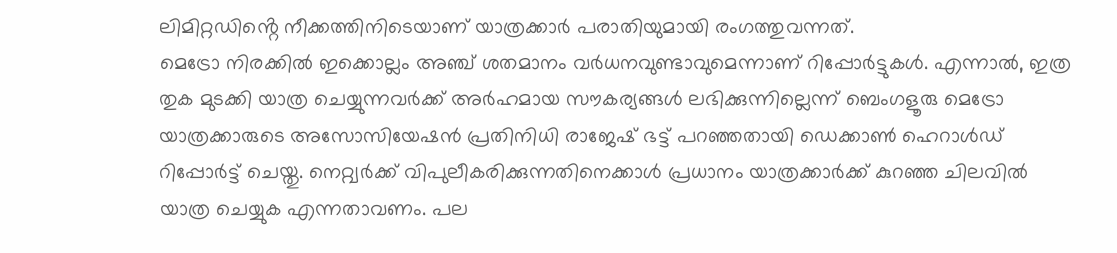ലിമിറ്റഡിൻ്റെ നീക്കത്തിനിടെയാണ് യാത്രക്കാർ പരാതിയുമായി രംഗത്തുവന്നത്.
മെട്രോ നിരക്കിൽ ഇക്കൊല്ലം അഞ്ച് ശതമാനം വർധനവുണ്ടാവുമെന്നാണ് റിപ്പോർട്ടുകൾ. എന്നാൽ, ഇത്ര തുക മുടക്കി യാത്ര ചെയ്യുന്നവർക്ക് അർഹമായ സൗകര്യങ്ങൾ ലഭിക്കുന്നില്ലെന്ന് ബെംഗളൂരു മെട്രോ യാത്രക്കാരുടെ അസോസിയേഷൻ പ്രതിനിധി രാജേഷ് ഭട്ട് പറഞ്ഞതായി ഡെക്കാൺ ഹെറാൾഡ് റിപ്പോർട്ട് ചെയ്തു. നെറ്റ്വർക്ക് വിപുലീകരിക്കുന്നതിനെക്കാൾ പ്രധാനം യാത്രക്കാർക്ക് കുറഞ്ഞ ചിലവിൽ യാത്ര ചെയ്യുക എന്നതാവണം. പല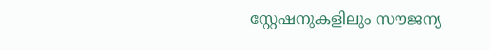സ്റ്റേഷനുകളിലും സൗജന്യ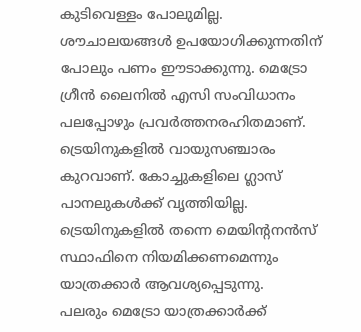കുടിവെള്ളം പോലുമില്ല. ശൗചാലയങ്ങൾ ഉപയോഗിക്കുന്നതിന് പോലും പണം ഈടാക്കുന്നു. മെട്രോ ഗ്രീൻ ലൈനിൽ എസി സംവിധാനം പലപ്പോഴും പ്രവർത്തനരഹിതമാണ്. ട്രെയിനുകളിൽ വായുസഞ്ചാരം കുറവാണ്. കോച്ചുകളിലെ ഗ്ലാസ് പാനലുകൾക്ക് വൃത്തിയില്ല. ട്രെയിനുകളിൽ തന്നെ മെയിൻ്റനൻസ് സ്ഥാഫിനെ നിയമിക്കണമെന്നും യാത്രക്കാർ ആവശ്യപ്പെടുന്നു.
പലരും മെട്രോ യാത്രക്കാർക്ക്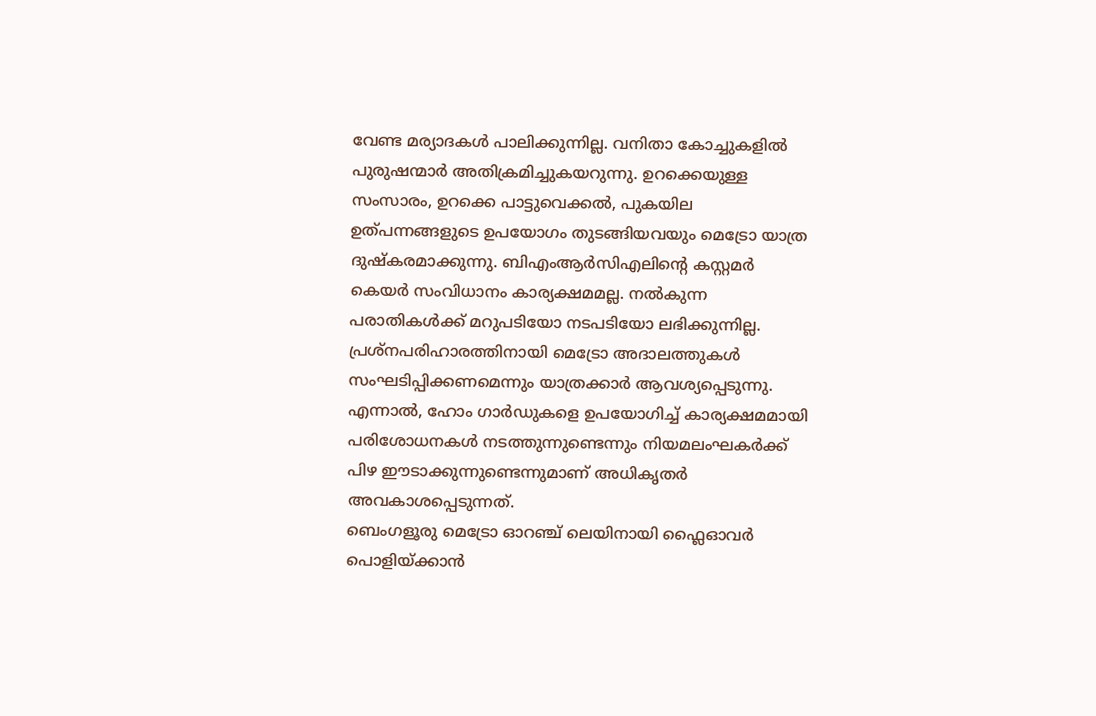വേണ്ട മര്യാദകൾ പാലിക്കുന്നില്ല. വനിതാ കോച്ചുകളിൽ പുരുഷന്മാർ അതിക്രമിച്ചുകയറുന്നു. ഉറക്കെയുള്ള സംസാരം, ഉറക്കെ പാട്ടുവെക്കൽ, പുകയില ഉത്പന്നങ്ങളുടെ ഉപയോഗം തുടങ്ങിയവയും മെട്രോ യാത്ര ദുഷ്കരമാക്കുന്നു. ബിഎംആർസിഎലിൻ്റെ കസ്റ്റമർ കെയർ സംവിധാനം കാര്യക്ഷമമല്ല. നൽകുന്ന പരാതികൾക്ക് മറുപടിയോ നടപടിയോ ലഭിക്കുന്നില്ല. പ്രശ്നപരിഹാരത്തിനായി മെട്രോ അദാലത്തുകൾ സംഘടിപ്പിക്കണമെന്നും യാത്രക്കാർ ആവശ്യപ്പെടുന്നു. എന്നാൽ, ഹോം ഗാർഡുകളെ ഉപയോഗിച്ച് കാര്യക്ഷമമായി പരിശോധനകൾ നടത്തുന്നുണ്ടെന്നും നിയമലംഘകർക്ക് പിഴ ഈടാക്കുന്നുണ്ടെന്നുമാണ് അധികൃതർ അവകാശപ്പെടുന്നത്.
ബെംഗളൂരു മെട്രോ ഓറഞ്ച് ലെയിനായി ഫ്ലൈഓവർ പൊളിയ്ക്കാൻ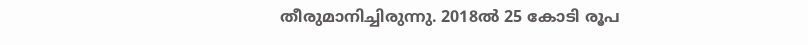തീരുമാനിച്ചിരുന്നു. 2018ൽ 25 കോടി രൂപ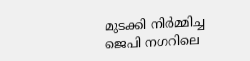മുടക്കി നിർമ്മിച്ച ജെപി നഗറിലെ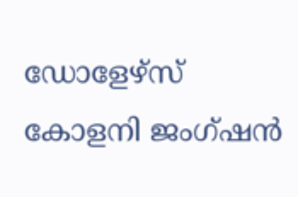ഡോളേഴ്സ് കോളനി ജംഗ്ഷൻ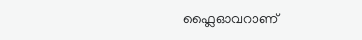ഫ്ലൈഓവറാണ്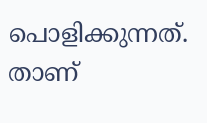പൊളിക്കുന്നത്. താണ്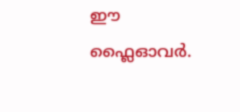ഈ ഫ്ലൈഓവർ.